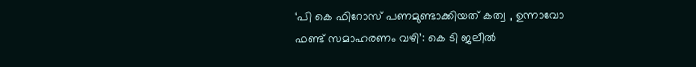‘പി കെ ഫിറോസ് പണമുണ്ടാക്കിയത് കത്വ , ഉന്നാവോ ഫണ്ട് സമാഹരണം വഴി’: കെ ടി ജലീൽ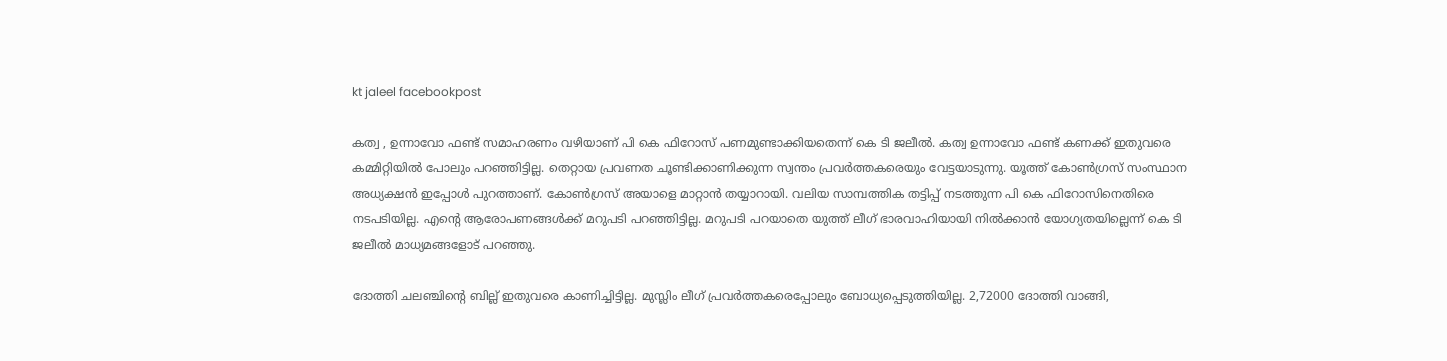kt jaleel facebookpost

കത്വ , ഉന്നാവോ ഫണ്ട് സമാഹരണം വഴിയാണ് പി കെ ഫിറോസ് പണമുണ്ടാക്കിയതെന്ന് കെ ടി ജലീൽ. കത്വ ഉന്നാവോ ഫണ്ട് കണക്ക് ഇതുവരെ കമ്മിറ്റിയിൽ പോലും പറഞ്ഞിട്ടില്ല. തെറ്റായ പ്രവണത ചൂണ്ടിക്കാണിക്കുന്ന സ്വന്തം പ്രവർത്തകരെയും വേട്ടയാടുന്നു. യൂത്ത് കോൺഗ്രസ് സംസ്ഥാന അധ്യക്ഷൻ ഇപ്പോൾ പുറത്താണ്. കോൺഗ്രസ് അയാളെ മാറ്റാൻ തയ്യാറായി. വലിയ സാമ്പത്തിക തട്ടിപ്പ് നടത്തുന്ന പി കെ ഫിറോസിനെതിരെ നടപടിയില്ല. എൻ്റെ ആരോപണങ്ങൾക്ക് മറുപടി പറഞ്ഞിട്ടില്ല. മറുപടി പറയാതെ യുത്ത് ലീഗ് ഭാരവാഹിയായി നിൽക്കാൻ യോഗ്യതയില്ലെന്ന് കെ ടി ജലീല്‍ മാധ്യമങ്ങളോട് പറഞ്ഞു.

ദോത്തി ചലഞ്ചിൻ്റെ ബില്ല് ഇതുവരെ കാണിച്ചിട്ടില്ല. മുസ്ലിം ലീഗ് പ്രവർത്തകരെപ്പോലും ബോധ്യപ്പെടുത്തിയില്ല. 2,72000 ദോത്തി വാങ്ങി,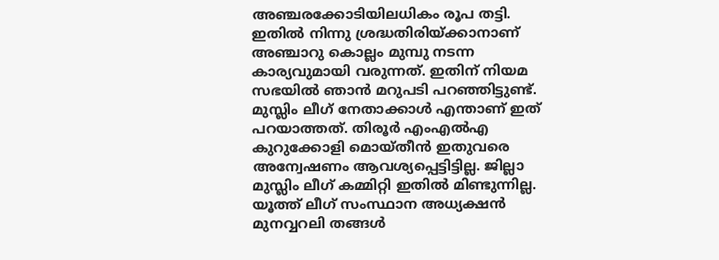അഞ്ചരക്കോടിയിലധികം രൂപ തട്ടി.
ഇതിൽ നിന്നു ശ്രദ്ധതിരിയ്ക്കാനാണ് അഞ്ചാറു കൊല്ലം മുമ്പു നടന്ന കാര്യവുമായി വരുന്നത്. ഇതിന് നിയമ സഭയിൽ ഞാൻ മറുപടി പറഞ്ഞിട്ടുണ്ട്. മുസ്ലിം ലീഗ് നേതാക്കാൾ എന്താണ് ഇത് പറയാത്തത്. തിരൂർ എംഎൽഎ കുറുക്കോളി മൊയ്തീൻ ഇതുവരെ അന്വേഷണം ആവശ്യപ്പെട്ടിട്ടില്ല. ജില്ലാ മുസ്ലിം ലീഗ് കമ്മിറ്റി ഇതിൽ മിണ്ടുന്നില്ല. യൂത്ത് ലീഗ് സംസ്ഥാന അധ്യക്ഷൻ മുനവ്വറലി തങ്ങൾ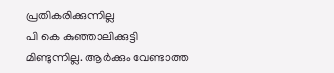പ്രതികരിക്കുന്നില്ല
പി കെ കുഞ്ഞാലിക്കുട്ടി മിണ്ടുന്നില്ല. ആർക്കും വേണ്ടാത്ത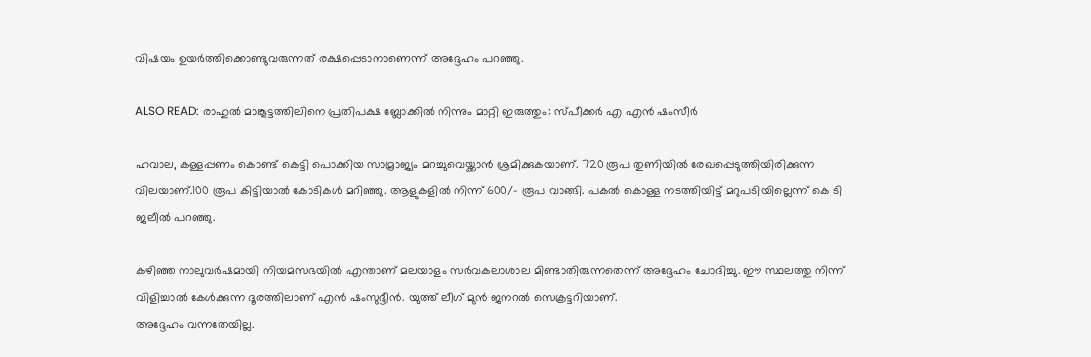വിഷയം ഉയർത്തിക്കൊണ്ടുവരുന്നത് രക്ഷപ്പെടാനാണെന്ന് അദ്ദേഹം പറഞ്ഞു.

ALSO READ: രാഹുല്‍ മാങ്കൂട്ടത്തിലിനെ പ്രതിപക്ഷ ബ്ലോക്കില്‍ നിന്നും മാറ്റി ഇരുത്തും: സ്പീക്കര്‍ എ എൻ ഷംസീര്‍

ഹവാല, കള്ളപ്പണം കൊണ്ട് കെട്ടി പൊക്കിയ സാമ്രാജ്യം മറച്ചുവെയ്ക്കാൻ ശ്രമിക്കുകയാണ്. 720 രൂപ തുണിയിൽ രേഖപ്പെടുത്തിയിരിക്കുന്ന വിലയാണ്.100 രൂപ കിട്ടിയാൽ കോടികൾ മറിഞ്ഞു. ആളുകളിൽ നിന്ന് 600/- രൂപ വാങ്ങി. പകൽ കൊള്ള നടത്തിയിട്ട് മറുപടിയില്ലെന്ന് കെ ടി ജലീല്‍ പറഞ്ഞു.

കഴിഞ്ഞ നാലുവർഷമായി നിയമസഭയിൽ എന്താണ് മലയാളം സർവകലാശാല മിണ്ടാതിരുന്നതെന്ന് അദ്ദേഹം ചോദിച്ചു. ഈ സ്ഥലത്തു നിന്ന് വിളിച്ചാൽ കേൾക്കുന്ന ദൂരത്തിലാണ് എൻ ഷംസുദ്ദീൻ. യുത്ത് ലീഗ് മുൻ ജനറൽ സെക്രട്ടറിയാണ്.
അദ്ദേഹം വന്നതേയില്ല.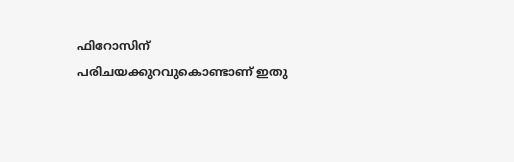ഫിറോസിന് പരിചയക്കുറവുകൊണ്ടാണ് ഇതു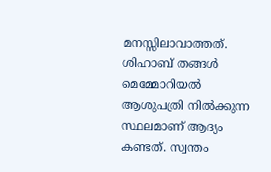മനസ്സിലാവാത്തത്. ശിഹാബ് തങ്ങൾ മെമ്മോറിയൽ ആശുപത്രി നിൽക്കുന്ന സ്ഥലമാണ് ആദ്യം കണ്ടത്. സ്വന്തം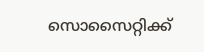സൊസൈറ്റിക്ക്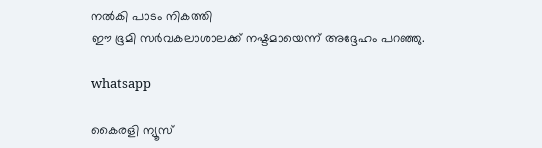നൽകി പാടം നികത്തി
ഈ ഭൂമി സർവകലാശാലക്ക് നഷ്ടമായെന്ന് അദ്ദേഹം പറഞ്ഞു.

whatsapp

കൈരളി ന്യൂസ്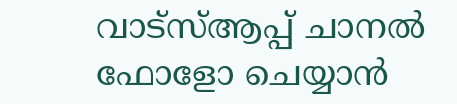വാട്‌സ്ആപ്പ് ചാനല്‍ ഫോളോ ചെയ്യാന്‍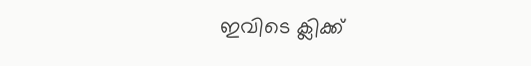ഇവിടെ ക്ലിക്ക്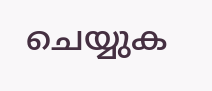ചെയ്യുക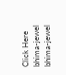Click Here
bhima-jewel
bhima-jewel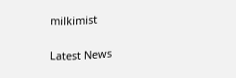milkimist

Latest News